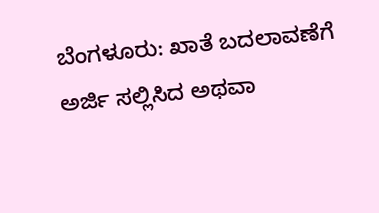ಬೆಂಗಳೂರು: ಖಾತೆ ಬದಲಾವಣೆಗೆ ಅರ್ಜಿ ಸಲ್ಲಿಸಿದ ಅಥವಾ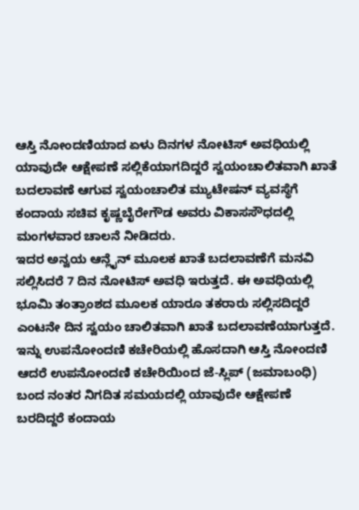ಆಸ್ತಿ ನೋಂದಣಿಯಾದ ಏಳು ದಿನಗಳ ನೋಟಿಸ್ ಅವಧಿಯಲ್ಲಿ ಯಾವುದೇ ಆಕ್ಷೇಪಣೆ ಸಲ್ಲಿಕೆಯಾಗದಿದ್ದರೆ ಸ್ವಯಂಚಾಲಿತವಾಗಿ ಖಾತೆ ಬದಲಾವಣೆ ಆಗುವ ಸ್ವಯಂಚಾಲಿತ ಮ್ಯುಟೇಷನ್ ವ್ಯವಸ್ಥೆಗೆ ಕಂದಾಯ ಸಚಿವ ಕೃಷ್ಣಬೈರೇಗೌಡ ಅವರು ವಿಕಾಸಸೌಧದಲ್ಲಿ ಮಂಗಳವಾರ ಚಾಲನೆ ನೀಡಿದರು.
ಇದರ ಅನ್ವಯ ಆನ್ಲೈನ್ ಮೂಲಕ ಖಾತೆ ಬದಲಾವಣೆಗೆ ಮನವಿ ಸಲ್ಲಿಸಿದರೆ 7 ದಿನ ನೋಟಿಸ್ ಅವಧಿ ಇರುತ್ತದೆ. ಈ ಅವಧಿಯಲ್ಲಿ ಭೂಮಿ ತಂತ್ರಾಂಶದ ಮೂಲಕ ಯಾರೂ ತಕರಾರು ಸಲ್ಲಿಸದಿದ್ದರೆ ಎಂಟನೇ ದಿನ ಸ್ವಯಂ ಚಾಲಿತವಾಗಿ ಖಾತೆ ಬದಲಾವಣೆಯಾಗುತ್ತದೆ.
ಇನ್ನು ಉಪನೋಂದಣಿ ಕಚೇರಿಯಲ್ಲಿ ಹೊಸದಾಗಿ ಆಸ್ತಿ ನೋಂದಣಿ ಆದರೆ ಉಪನೋಂದಣಿ ಕಚೇರಿಯಿಂದ ಜೆ-ಸ್ಲಿಪ್ (ಜಮಾಬಂಧಿ) ಬಂದ ನಂತರ ನಿಗದಿತ ಸಮಯದಲ್ಲಿ ಯಾವುದೇ ಆಕ್ಷೇಪಣೆ ಬರದಿದ್ದರೆ ಕಂದಾಯ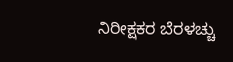ನಿರೀಕ್ಷಕರ ಬೆರಳಚ್ಚು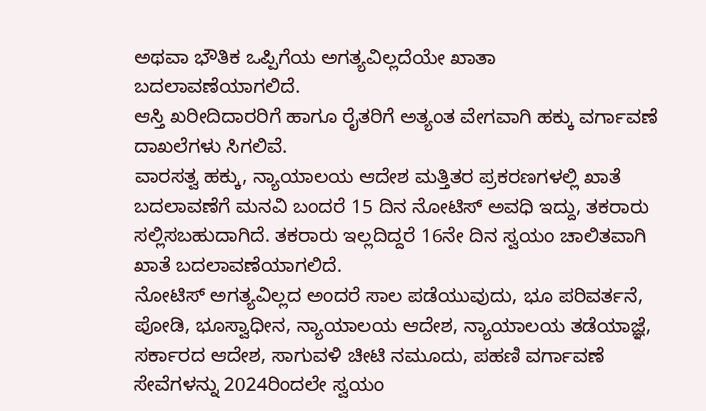ಅಥವಾ ಭೌತಿಕ ಒಪ್ಪಿಗೆಯ ಅಗತ್ಯವಿಲ್ಲದೆಯೇ ಖಾತಾ ಬದಲಾವಣೆಯಾಗಲಿದೆ.
ಆಸ್ತಿ ಖರೀದಿದಾರರಿಗೆ ಹಾಗೂ ರೈತರಿಗೆ ಅತ್ಯಂತ ವೇಗವಾಗಿ ಹಕ್ಕು ವರ್ಗಾವಣೆ ದಾಖಲೆಗಳು ಸಿಗಲಿವೆ.
ವಾರಸತ್ವ ಹಕ್ಕು, ನ್ಯಾಯಾಲಯ ಆದೇಶ ಮತ್ತಿತರ ಪ್ರಕರಣಗಳಲ್ಲಿ ಖಾತೆ ಬದಲಾವಣೆಗೆ ಮನವಿ ಬಂದರೆ 15 ದಿನ ನೋಟಿಸ್ ಅವಧಿ ಇದ್ದು, ತಕರಾರು ಸಲ್ಲಿಸಬಹುದಾಗಿದೆ. ತಕರಾರು ಇಲ್ಲದಿದ್ದರೆ 16ನೇ ದಿನ ಸ್ವಯಂ ಚಾಲಿತವಾಗಿ ಖಾತೆ ಬದಲಾವಣೆಯಾಗಲಿದೆ.
ನೋಟಿಸ್ ಅಗತ್ಯವಿಲ್ಲದ ಅಂದರೆ ಸಾಲ ಪಡೆಯುವುದು, ಭೂ ಪರಿವರ್ತನೆ, ಪೋಡಿ, ಭೂಸ್ವಾಧೀನ, ನ್ಯಾಯಾಲಯ ಆದೇಶ, ನ್ಯಾಯಾಲಯ ತಡೆಯಾಜ್ಞೆ, ಸರ್ಕಾರದ ಆದೇಶ, ಸಾಗುವಳಿ ಚೀಟಿ ನಮೂದು, ಪಹಣಿ ವರ್ಗಾವಣೆ ಸೇವೆಗಳನ್ನು 2024ರಿಂದಲೇ ಸ್ವಯಂ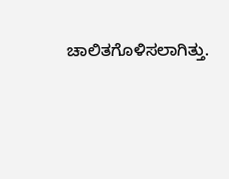ಚಾಲಿತಗೊಳಿಸಲಾಗಿತ್ತು.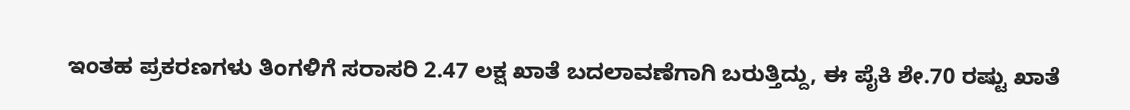ಇಂತಹ ಪ್ರಕರಣಗಳು ತಿಂಗಳಿಗೆ ಸರಾಸರಿ 2.47 ಲಕ್ಷ ಖಾತೆ ಬದಲಾವಣೆಗಾಗಿ ಬರುತ್ತಿದ್ದು, ಈ ಪೈಕಿ ಶೇ.70 ರಷ್ಟು ಖಾತೆ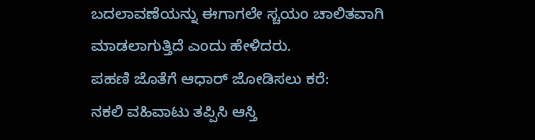ಬದಲಾವಣೆಯನ್ನು ಈಗಾಗಲೇ ಸ್ಚಯಂ ಚಾಲಿತವಾಗಿ ಮಾಡಲಾಗುತ್ತಿದೆ ಎಂದು ಹೇಳಿದರು.
ಪಹಣಿ ಜೊತೆಗೆ ಆಧಾರ್ ಜೋಡಿಸಲು ಕರೆ:
ನಕಲಿ ವಹಿವಾಟು ತಪ್ಪಿಸಿ ಆಸ್ತಿ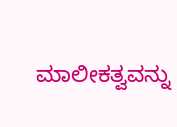ಮಾಲೀಕತ್ವವನ್ನು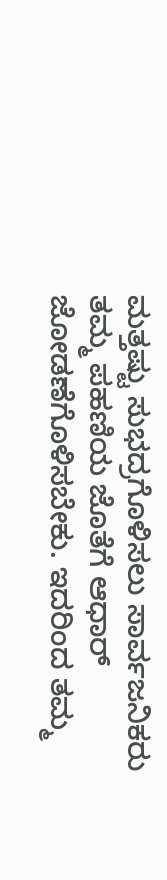ಮತ್ತಷ್ಟು ಸುಭದ್ರಗೊಳಿಸಲು ಸಾರ್ವಜನಿಕರು ತಮ್ಮ ಪಹಣಿಯ ಜೊತೆಗೆ ಆಧಾರ್ ಜೋಡಣೆಗೊಳಿಸಬೇಕು. ಇದರಿಂದ ತಮ್ಮ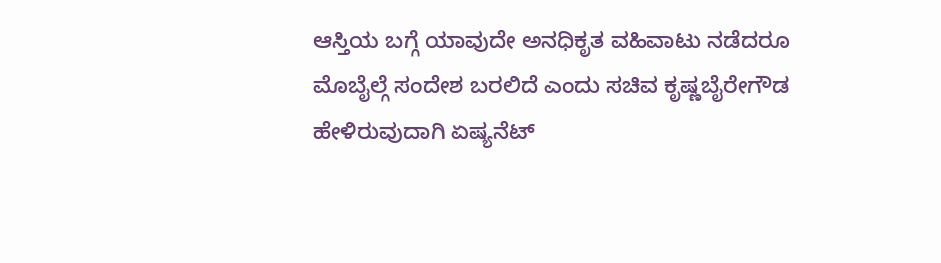ಆಸ್ತಿಯ ಬಗ್ಗೆ ಯಾವುದೇ ಅನಧಿಕೃತ ವಹಿವಾಟು ನಡೆದರೂ ಮೊಬೈಲ್ಗೆ ಸಂದೇಶ ಬರಲಿದೆ ಎಂದು ಸಚಿವ ಕೃಷ್ಣಬೈರೇಗೌಡ ಹೇಳಿರುವುದಾಗಿ ಏಷ್ಯನೆಟ್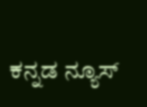ಕನ್ನಡ ನ್ಯೂಸ್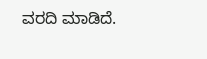ವರದಿ ಮಾಡಿದೆ.